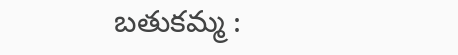బతుకమ్మ :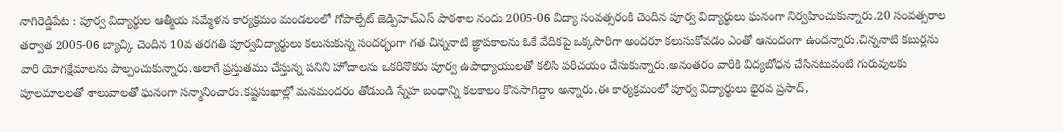నాగిరెడ్డిపేట : పూర్వ విద్యార్థుల ఆత్మీయ సమ్మేళన కార్యక్రమం మండలంలో గోపాల్పేట్ జెడ్పిహెచ్ఎస్ పాఠశాల నందు 2005-06 విద్యా సంవత్సరంకి చెందిన పూర్వ విద్యార్థులు ఘనంగా నిర్వహించుకున్నారు.20 సంవత్సరాల తర్వాత 2005-06 బ్యాచ్కి చెందిన 10వ తరగతి పూర్వవిద్యార్థులు కలుసుకున్న సందర్భంగా గత చిన్ననాటి జ్ఞాపకాలను ఓకే వేదికపై ఒక్కసారిగా అందరూ కలుసుకోవడం ఎంతో ఆనందంగా ఉందన్నారు.చిన్ననాటి కబుర్లను వారి యోగక్షేమాలను పాల్పంచుకున్నారు.అలాగే ప్రస్తుతము చేస్తున్న పనిని హోదాలను ఒకరినొకరు పూర్వ ఉపాధ్యాయులతో కలిసి పరిచయం చేసుకున్నారు.అనంతరం వారికి విద్యబోధన చేసినటువంటి గురువులకు పూలమాలలతో శాలువాలతో ఘనంగా సన్మానించారు.కష్టసుఖాల్లో మనమందరం తోడుండి స్నేహ బంధాన్ని కలకాలం కొనసాగిద్దాం అన్నారు.ఈ కార్యక్రమంలో పూర్వ విద్యార్థులు భైరవ ప్రసాద్,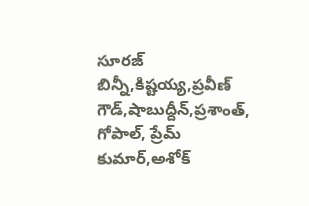సూరజ్ బిన్నీ,కిష్టయ్య,ప్రవీణ్ గౌడ్,షాబుద్దీన్,ప్రశాంత్, గోపాల్, ప్రేమ్ కుమార్,అశోక్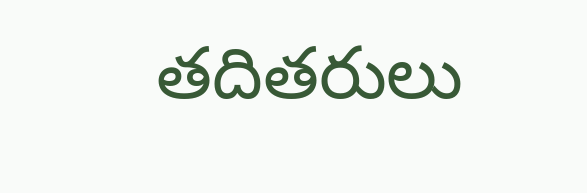తదితరులు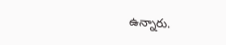ఉన్నారు.